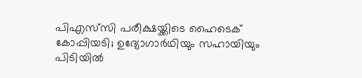പിഎസ്‌സി പരീക്ഷയ്ക്കിടെ ഹൈടെക് കോപ്പിയടി; ഉദ്യോഗാര്‍ഥിയും സഹായിയും പിടിയില്‍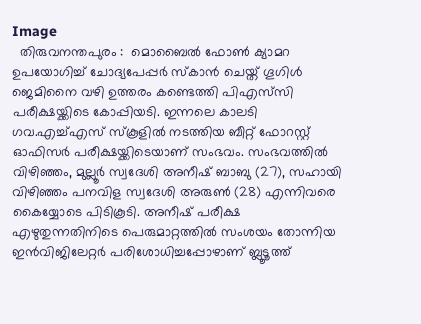Image
  തിരുവനന്തപുരം :  മൊബൈല്‍ ഫോണ്‍ ക്യാമറ ഉപയോഗിച്ച് ചോദ്യപേപ്പര്‍ സ്‌കാന്‍ ചെയ്ത് ഗൂഗിള്‍ ജെമിനൈ വഴി ഉത്തരം കണ്ടെത്തി പിഎസ്‌സി പരീക്ഷയ്ക്കിടെ കോപ്പിയടി. ഇന്നലെ കാലടി ഗവ.എച്ച്എസ് സ്‌കൂളില്‍ നടത്തിയ ബീറ്റ് ഫോറസ്റ്റ് ഓഫിസര്‍ പരീക്ഷയ്ക്കിടെയാണ് സംഭവം. സംഭവത്തില്‍ വിഴിഞ്ഞം, മുല്ലൂര്‍ സ്വദേശി അനീഷ് ബാബു (27), സഹായി വിഴിഞ്ഞം പനവിള സ്വദേശി അരുണ്‍ (28) എന്നിവരെ കൈയ്യോടെ പിടികൂടി. അനീഷ് പരീക്ഷ എഴുതുന്നതിനിടെ പെരുമാറ്റത്തില്‍ സംശയം തോന്നിയ ഇന്‍വിജിലേറ്റര്‍ പരിശോധിച്ചപ്പോഴാണ് ബ്ലൂടൂത്ത്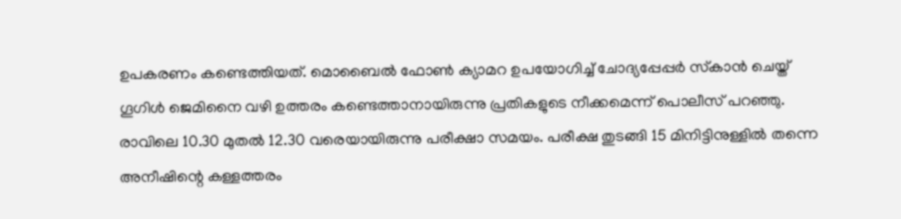ഉപകരണം കണ്ടെത്തിയത്. മൊബൈല്‍ ഫോണ്‍ ക്യാമറ ഉപയോഗിച്ച് ചോദ്യപ്പേപ്പർ സ്‌കാന്‍ ചെയ്ത് ഗൂഗിള്‍ ജെമിനൈ വഴി ഉത്തരം കണ്ടെത്താനായിരുന്നു പ്രതികളുടെ നീക്കമെന്ന് പൊലീസ് പറഞ്ഞു. രാവിലെ 10.30 മുതല്‍ 12.30 വരെയായിരുന്നു പരീക്ഷാ സമയം. പരീക്ഷ തുടങ്ങി 15 മിനിട്ടിനുള്ളില്‍ തന്നെ അനീഷിന്റെ കള്ളത്തരം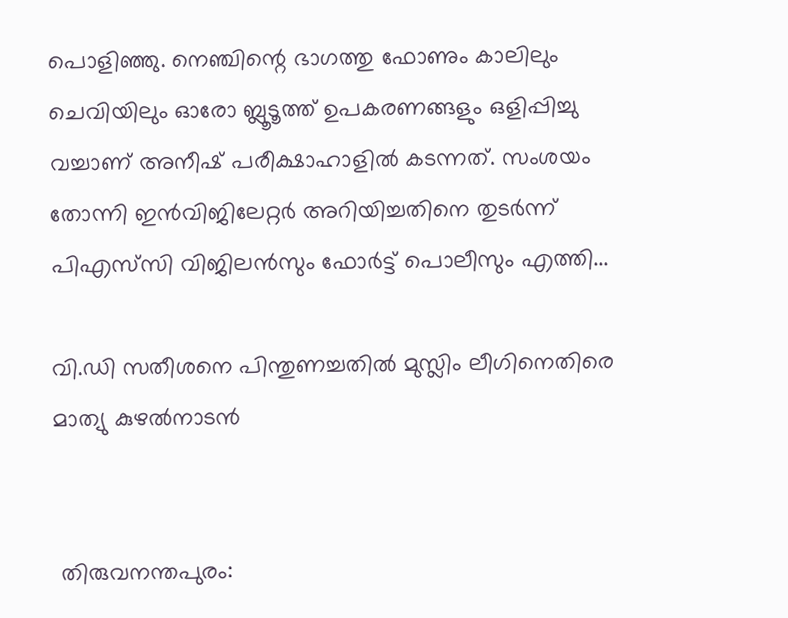പൊളിഞ്ഞു. നെഞ്ചിന്റെ ഭാഗത്തു ഫോണും കാലിലും ചെവിയിലും ഓരോ ബ്ലൂടൂത്ത് ഉപകരണങ്ങളും ഒളിപ്പിച്ചു വച്ചാണ് അനീഷ് പരീക്ഷാഹാളില്‍ കടന്നത്. സംശയം തോന്നി ഇന്‍വിജിലേറ്റര്‍ അറിയിച്ചതിനെ തുടര്‍ന്ന് പിഎസ്‌സി വിജിലന്‍സും ഫോര്‍ട്ട് പൊലീസും എത്തി...

വി.ഡി സതീശനെ പിന്തുണച്ചതില്‍ മുസ്ലിം ലീഗിനെതിരെ മാത്യു കുഴല്‍നാടൻ


 തിരുവനന്തപുരം: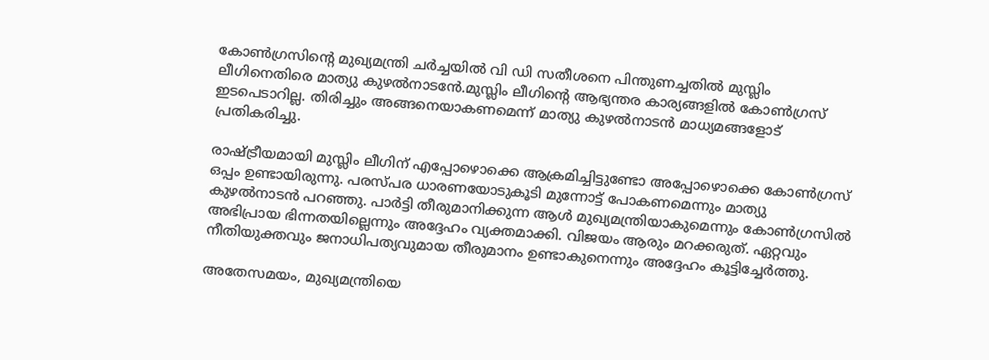കോണ്‍ഗ്രസിന്റെ മുഖ്യമന്ത്രി ചർച്ചയില്‍ വി ഡി സതീശനെ പിന്തുണച്ചതില്‍ മുസ്ലിം ലീഗിനെതിരെ മാത്യു കുഴല്‍നാടൻേ.മുസ്ലിം ലീഗിന്റെ ആഭ്യന്തര കാര്യങ്ങളില്‍ കോണ്‍ഗ്രസ് ഇടപെടാറില്ല. തിരിച്ചും അങ്ങനെയാകണമെന്ന് മാത്യു കുഴല്‍നാടൻ മാധ്യമങ്ങളോട് പ്രതികരിച്ചു.

രാഷ്ട്രീയമായി മുസ്ലിം ലീഗിന് എപ്പോഴൊക്കെ ആക്രമിച്ചിട്ടുണ്ടോ അപ്പോഴൊക്കെ കോണ്‍ഗ്രസ് ഒപ്പം ഉണ്ടായിരുന്നു. പരസ്പര ധാരണയോടുകൂടി മുന്നോട്ട് പോകണമെന്നും മാത്യു കുഴല്‍നാടൻ പറഞ്ഞു. പാർട്ടി തീരുമാനിക്കുന്ന ആള്‍ മുഖ്യമന്ത്രിയാകുമെന്നും കോണ്‍ഗ്രസില്‍ അഭിപ്രായ ഭിന്നതയില്ലെന്നും അദ്ദേഹം വ്യക്തമാക്കി. വിജയം ആരും മറക്കരുത്. ഏറ്റവും നീതിയുക്തവും ജനാധിപത്യവുമായ തീരുമാനം ഉണ്ടാകുനെന്നും അദ്ദേഹം കൂട്ടിച്ചേർത്തു.

അതേസമയം, മുഖ്യമന്ത്രിയെ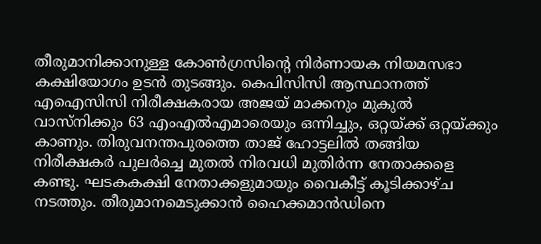തീരുമാനിക്കാനുള്ള കോണ്‍ഗ്രസിൻ്റെ നിർണായക നിയമസഭാ കക്ഷിയോഗം ഉടന്‍ തുടങ്ങും. കെപിസിസി ആസ്ഥാനത്ത് എഐസിസി നിരീക്ഷകരായ അജയ് മാക്കനും മുകുല്‍ വാസ്നിക്കും 63 എംഎല്‍എമാരെയും ഒന്നിച്ചും, ഒറ്റയ്ക്ക് ഒറ്റയ്ക്കും കാണും. തിരുവനന്തപുരത്തെ താജ് ഹോട്ടലില്‍ തങ്ങിയ നിരീക്ഷകർ പുലർച്ചെ മുതല്‍ നിരവധി മുതിർന്ന നേതാക്കളെ കണ്ടു. ഘടകകക്ഷി നേതാക്കളുമായും വൈകീട്ട് കൂടിക്കാഴ്ച നടത്തും. തീരുമാനമെടുക്കാൻ ഹൈക്കമാൻഡിനെ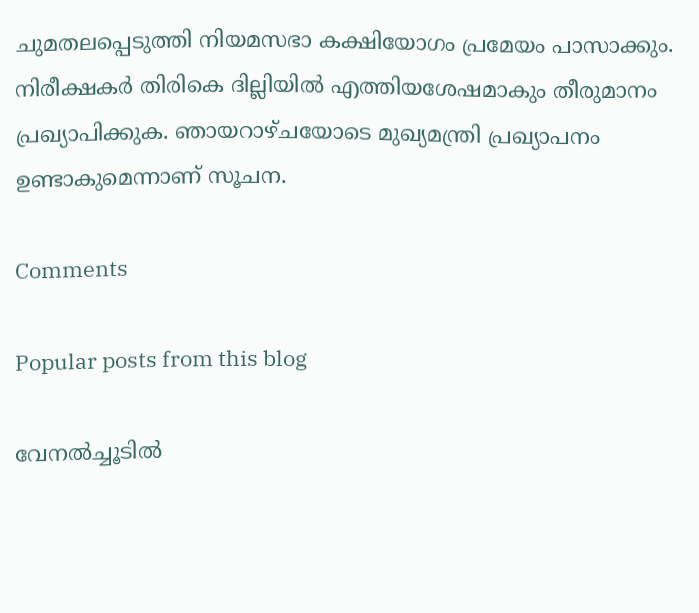ചുമതലപ്പെടുത്തി നിയമസഭാ കക്ഷിയോഗം പ്രമേയം പാസാക്കും. നിരീക്ഷകർ തിരികെ ദില്ലിയില്‍ എത്തിയശേഷമാകും തീരുമാനം പ്രഖ്യാപിക്കുക. ഞായറാഴ്ചയോടെ മുഖ്യമന്ത്രി പ്രഖ്യാപനം ഉണ്ടാകുമെന്നാണ് സൂചന.

Comments

Popular posts from this blog

വേനല്‍ച്ചൂടില്‍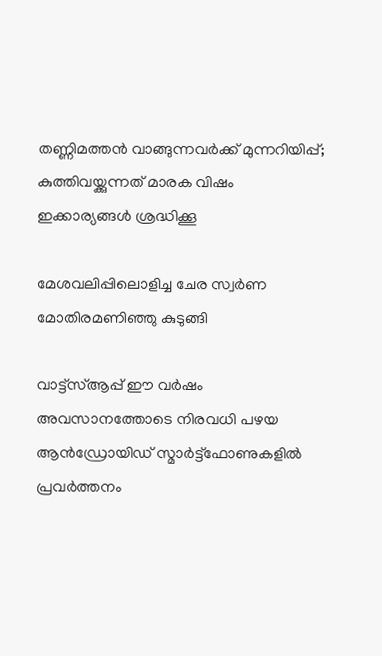തണ്ണിമത്തന്‍ വാങ്ങുന്നവര്‍ക്ക് മുന്നറിയിപ്പ്; കുത്തിവയ്ക്കുന്നത് മാരക വിഷം ഇക്കാര്യങ്ങള്‍ ശ്രദ്ധിക്കൂ

മേശവലിപ്പിലൊളിച്ച ചേര സ്വർണ മോതിരമണിഞ്ഞു കുടുങ്ങി

വാട്ട്‌സ്‌ആപ്പ് ഈ വർഷം അവസാനത്തോടെ നിരവധി പഴയ ആൻഡ്രോയിഡ് സ്മാർട്ട്ഫോണുകളില്‍ പ്രവർത്തനം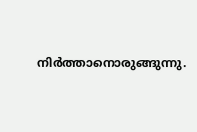നിർത്താനൊരുങ്ങുന്നു.